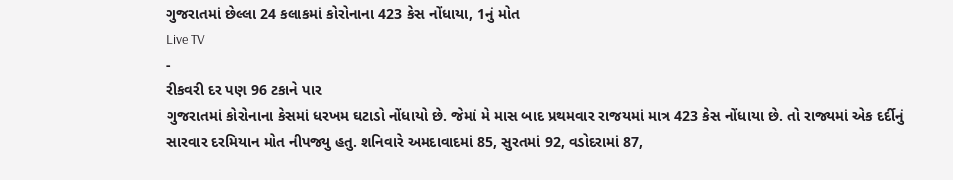ગુજરાતમાં છેલ્લા 24 કલાકમાં કોરોનાના 423 કેસ નોંધાયા, 1નું મોત
Live TV
-
રીકવરી દર પણ 96 ટકાને પાર
ગુજરાતમાં કોરોનાના કેસમાં ધરખમ ઘટાડો નોંધાયો છે. જેમાં મે માસ બાદ પ્રથમવાર રાજયમાં માત્ર 423 કેસ નોંધાયા છે. તો રાજ્યમાં એક દર્દીનું સારવાર દરમિયાન મોત નીપજ્યુ હતુ. શનિવારે અમદાવાદમાં 85, સુરતમાં 92, વડોદરામાં 87,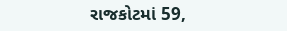રાજકોટમાં 59,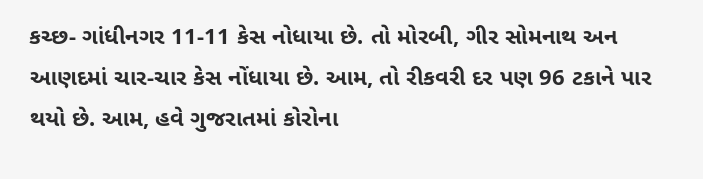કચ્છ- ગાંધીનગર 11-11 કેસ નોધાયા છે. તો મોરબી, ગીર સોમનાથ અન આણદમાં ચાર-ચાર કેસ નોંધાયા છે. આમ, તો રીકવરી દર પણ 96 ટકાને પાર થયો છે. આમ, હવે ગુજરાતમાં કોરોના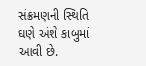સંક્રમણની સ્થિતિ ઘણે અંશે કાબુમાં આવી છે.